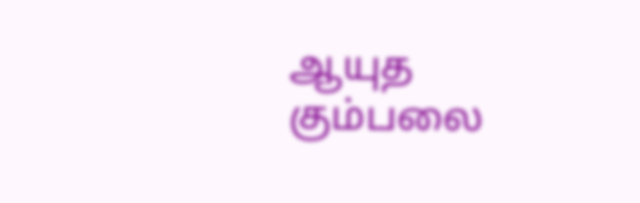ஆயுத கும்பலை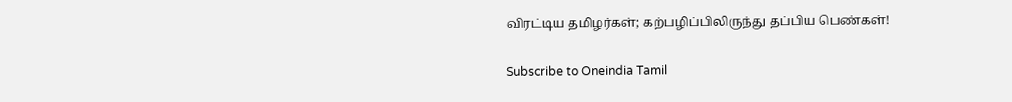விரட்டிய தமிழர்கள்; கற்பழிப்பிலிருந்து தப்பிய பெண்கள்!

Subscribe to Oneindia Tamil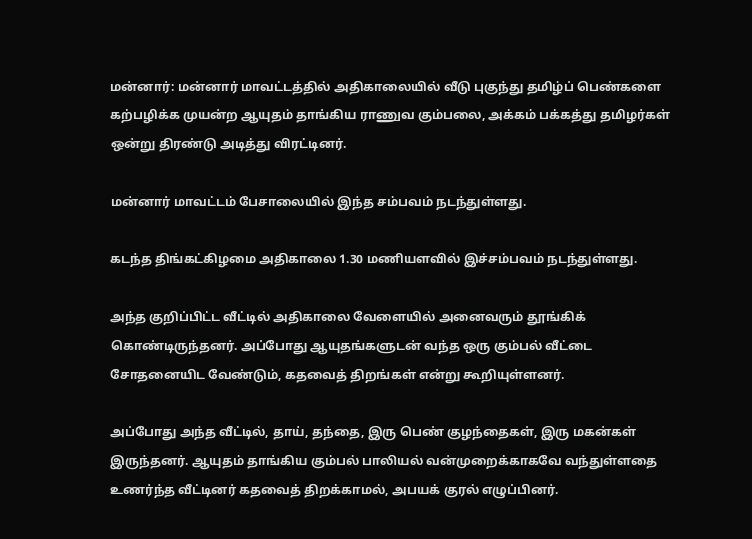மன்னார்: மன்னார் மாவட்டத்தில் அதிகாலையில் வீடு புகுந்து தமிழ்ப் பெண்களை கற்பழிக்க முயன்ற ஆயுதம் தாங்கிய ராணுவ கும்பலை, அக்கம் பக்கத்து தமிழர்கள் ஒன்று திரண்டு அடித்து விரட்டினர்.

மன்னார் மாவட்டம் பேசாலையில் இந்த சம்பவம் நடந்துள்ளது.

கடந்த திங்கட்கிழமை அதிகாலை 1.30 மணியளவில் இச்சம்பவம் நடந்துள்ளது.

அந்த குறிப்பிட்ட வீட்டில் அதிகாலை வேளையில் அனைவரும் தூங்கிக் கொண்டிருந்தனர். அப்போது ஆயுதங்களுடன் வந்த ஒரு கும்பல் வீட்டை சோதனையிட வேண்டும், கதவைத் திறங்கள் என்று கூறியுள்ளனர்.

அப்போது அந்த வீட்டில், தாய், தந்தை, இரு பெண் குழந்தைகள், இரு மகன்கள் இருந்தனர். ஆயுதம் தாங்கிய கும்பல் பாலியல் வன்முறைக்காகவே வந்துள்ளதை உணர்ந்த வீட்டினர் கதவைத் திறக்காமல், அபயக் குரல் எழுப்பினர்.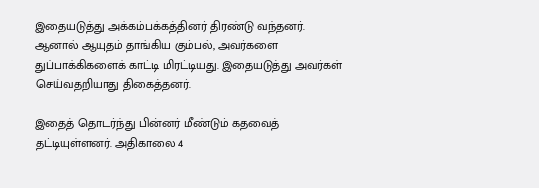இதையடுத்து அக்கம்பக்கத்தினர் திரண்டு வந்தனர். ஆனால் ஆயுதம் தாங்கிய கும்பல், அவர்களை துப்பாக்கிகளைக் காட்டி மிரட்டியது. இதையடுத்து அவர்கள் செய்வதறியாது திகைத்தனர்.

இதைத் தொடர்ந்து பின்னர் மீண்டும் கதவைத் தட்டியுள்ளனர். அதிகாலை 4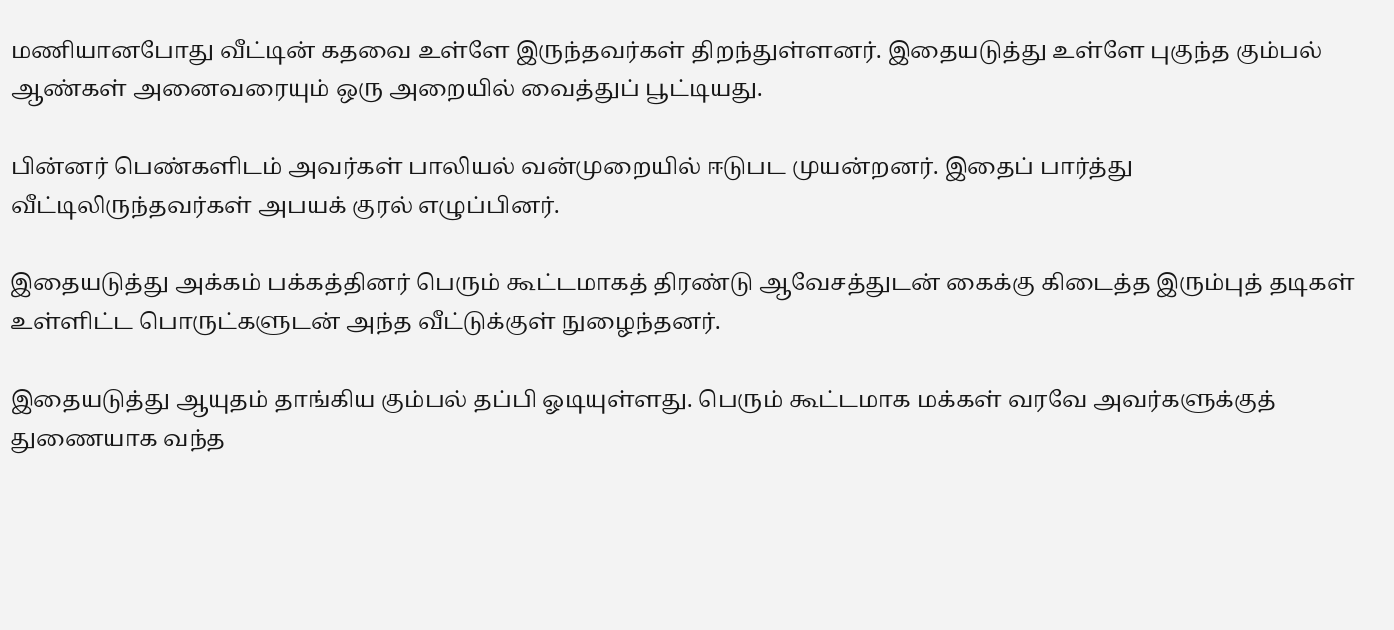மணியானபோது வீட்டின் கதவை உள்ளே இருந்தவர்கள் திறந்துள்ளனர். இதையடுத்து உள்ளே புகுந்த கும்பல் ஆண்கள் அனைவரையும் ஒரு அறையில் வைத்துப் பூட்டியது.

பின்னர் பெண்களிடம் அவர்கள் பாலியல் வன்முறையில் ஈடுபட முயன்றனர். இதைப் பார்த்து வீட்டிலிருந்தவர்கள் அபயக் குரல் எழுப்பினர்.

இதையடுத்து அக்கம் பக்கத்தினர் பெரும் கூட்டமாகத் திரண்டு ஆவேசத்துடன் கைக்கு கிடைத்த இரும்புத் தடிகள் உள்ளிட்ட பொருட்களுடன் அந்த வீட்டுக்குள் நுழைந்தனர்.

இதையடுத்து ஆயுதம் தாங்கிய கும்பல் தப்பி ஓடியுள்ளது. பெரும் கூட்டமாக மக்கள் வரவே அவர்களுக்குத் துணையாக வந்த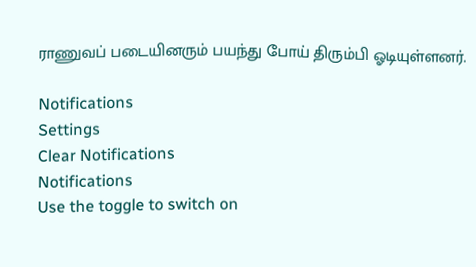ராணுவப் படையினரும் பயந்து போய் திரும்பி ஓடியுள்ளனர்.

Notifications
Settings
Clear Notifications
Notifications
Use the toggle to switch on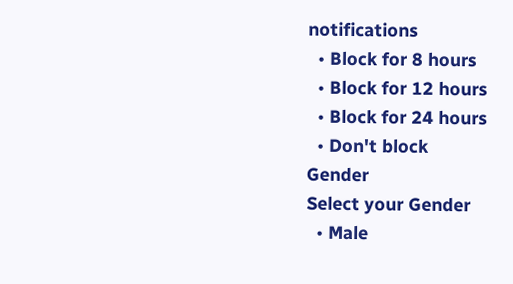notifications
  • Block for 8 hours
  • Block for 12 hours
  • Block for 24 hours
  • Don't block
Gender
Select your Gender
  • Male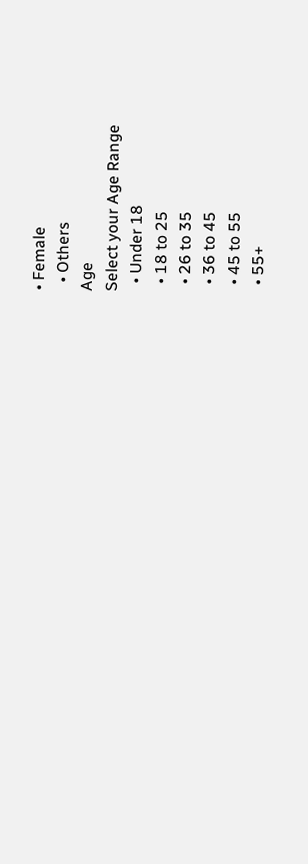• Female
  • Others
Age
Select your Age Range
  • Under 18
  • 18 to 25
  • 26 to 35
  • 36 to 45
  • 45 to 55
  • 55+